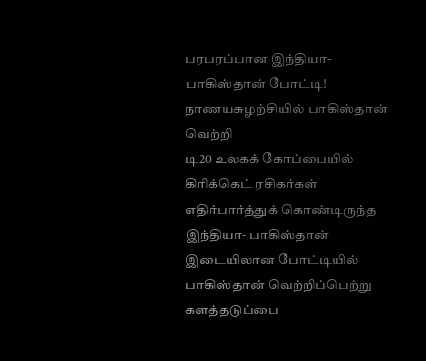பரபரப்பான இந்தியா- பாகிஸ்தான் போட்டி! நாணயசுழற்சியில் பாகிஸ்தான் வெற்றி
டி20 உலகக் கோப்பையில் கிரிக்கெட் ரசிகர்கள் எதிர்பார்த்துக் கொண்டிருந்த இந்தியா- பாகிஸ்தான் இடையிலான போட்டியில் பாகிஸ்தான் வெற்றிப்பெற்று களத்தடுப்பை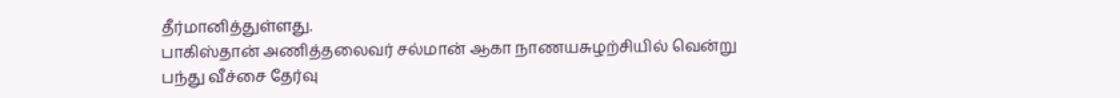தீர்மானித்துள்ளது.
பாகிஸ்தான் அணித்தலைவர் சல்மான் ஆகா நாணயசுழற்சியில் வென்று பந்து வீச்சை தேர்வு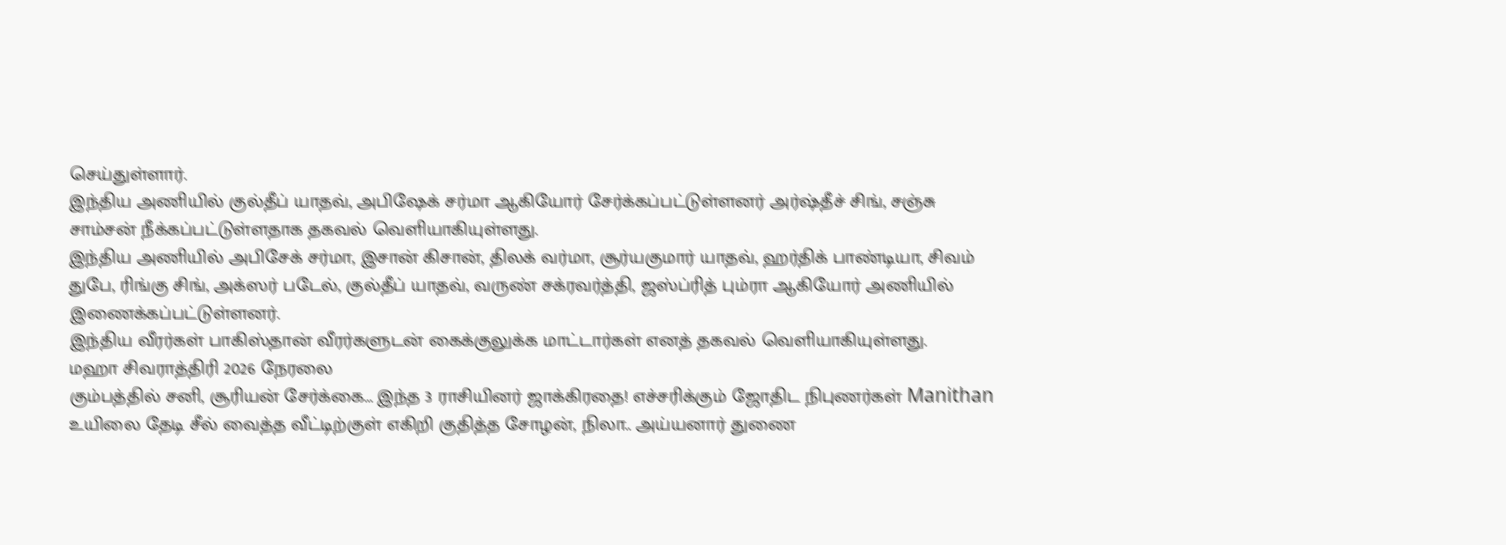செய்துள்ளார்.
இந்திய அணியில் குல்தீப் யாதவ், அபிஷேக் சர்மா ஆகியோர் சேர்க்கப்பட்டுள்ளனர் அர்ஷ்தீச் சிங், சஞ்சு சாம்சன் நீக்கப்பட்டுள்ளதாக தகவல் வெளியாகியுள்ளது.
இந்திய அணியில் அபிசேக் சர்மா, இசான் கிசான், திலக் வர்மா, சூர்யகுமார் யாதவ், ஹர்திக் பாண்டியா, சிவம் துபே, ரிங்கு சிங், அக்ஸர் படேல், குல்தீப் யாதவ், வருண் சக்ரவர்த்தி, ஜஸ்ப்ரித் பும்ரா ஆகியோர் அணியில் இணைக்கப்பட்டுள்ளனர்.
இந்திய வீரர்கள் பாகிஸ்தான் வீரர்களுடன் கைக்குலுக்க மாட்டார்கள் எனத் தகவல் வெளியாகியுள்ளது.
மஹா சிவராத்திரி 2026 நேரலை
கும்பத்தில் சனி, சூரியன் சேர்க்கை... இந்த 3 ராசியினர் ஜாக்கிரதை! எச்சரிக்கும் ஜோதிட நிபுணர்கள் Manithan
உயிலை தேடி சீல் வைத்த வீட்டிற்குள் எகிறி குதித்த சோழன், நிலா.. அய்யனார் துணை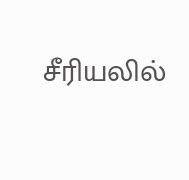சீரியலில்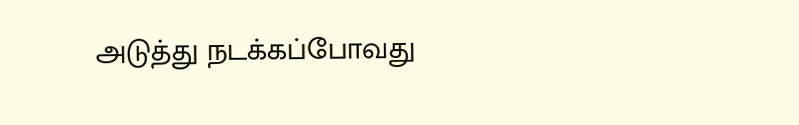அடுத்து நடக்கப்போவது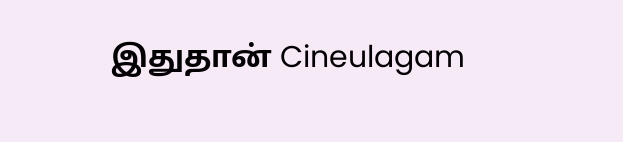இதுதான் Cineulagam